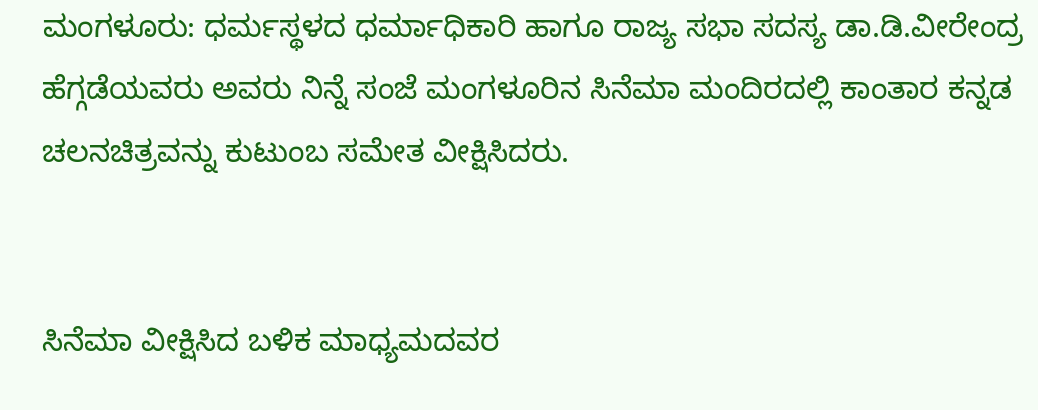ಮಂಗಳೂರು: ಧರ್ಮಸ್ಥಳದ ಧರ್ಮಾಧಿಕಾರಿ ಹಾಗೂ ರಾಜ್ಯ ಸಭಾ ಸದಸ್ಯ ಡಾ.ಡಿ.ವೀರೇಂದ್ರ ಹೆಗ್ಗಡೆಯವರು ಅವರು ನಿನ್ನೆ ಸಂಜೆ ಮಂಗಳೂರಿನ ಸಿನೆಮಾ ಮಂದಿರದಲ್ಲಿ ಕಾಂತಾರ ಕನ್ನಡ ಚಲನಚಿತ್ರವನ್ನು ಕುಟುಂಬ ಸಮೇತ ವೀಕ್ಷಿಸಿದರು.


ಸಿನೆಮಾ ವೀಕ್ಷಿಸಿದ ಬಳಿಕ ಮಾಧ್ಯಮದವರ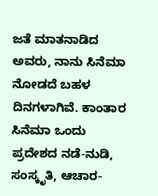ಜತೆ ಮಾತನಾಡಿದ ಅವರು, ನಾನು ಸಿನೆಮಾ ನೋಡದೆ ಬಹಳ ದಿನಗಳಾಗಿವೆ. ಕಾಂತಾರ ಸಿನೆಮಾ ಒಂದು ಪ್ರದೇಶದ ನಡೆ-ನುಡಿ, ಸಂಸ್ಕೃತಿ, ಆಚಾರ-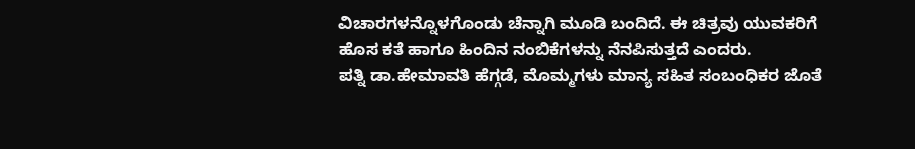ವಿಚಾರಗಳನ್ನೊಳಗೊಂಡು ಚೆನ್ನಾಗಿ ಮೂಡಿ ಬಂದಿದೆ. ಈ ಚಿತ್ರವು ಯುವಕರಿಗೆ ಹೊಸ ಕತೆ ಹಾಗೂ ಹಿಂದಿನ ನಂಬಿಕೆಗಳನ್ನು ನೆನಪಿಸುತ್ತದೆ ಎಂದರು.
ಪತ್ನಿ ಡಾ.ಹೇಮಾವತಿ ಹೆಗ್ಗಡೆ, ಮೊಮ್ಮಗಳು ಮಾನ್ಯ ಸಹಿತ ಸಂಬಂಧಿಕರ ಜೊತೆ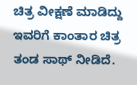ಚಿತ್ರ ವೀಕ್ಷಣೆ ಮಾಡಿದ್ದು ಇವರಿಗೆ ಕಾಂತಾರ ಚಿತ್ರ ತಂಡ ಸಾಥ್ ನೀಡಿದೆ.